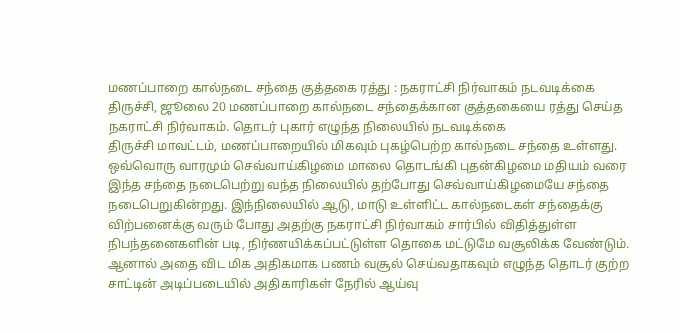மணப்பாறை கால்நடை சந்தை குத்தகை ரத்து : நகராட்சி நிர்வாகம் நடவடிக்கை
திருச்சி, ஜூலை 20 மணப்பாறை கால்நடை சந்தைக்கான குத்தகையை ரத்து செய்த நகராட்சி நிர்வாகம். தொடர் புகார் எழுந்த நிலையில் நடவடிக்கை
திருச்சி மாவட்டம், மணப்பாறையில் மிகவும் புகழ்பெற்ற கால்நடை சந்தை உள்ளது. ஒவ்வொரு வாரமும் செவ்வாய்கிழமை மாலை தொடங்கி புதன்கிழமை மதியம் வரை இந்த சந்தை நடைபெற்று வந்த நிலையில் தற்போது செவ்வாய்கிழமையே சந்தை நடைபெறுகின்றது. இந்நிலையில் ஆடு, மாடு உள்ளிட்ட கால்நடைகள் சந்தைக்கு விற்பனைக்கு வரும் போது அதற்கு நகராட்சி நிர்வாகம் சார்பில் விதித்துள்ள நிபந்தனைகளின் படி, நிர்ணயிக்கப்பட்டுள்ள தொகை மட்டுமே வசூலிக்க வேண்டும்.
ஆனால் அதை விட மிக அதிகமாக பணம் வசூல் செய்வதாகவும் எழுந்த தொடர் குற்ற சாட்டின் அடிப்படையில் அதிகாரிகள் நேரில் ஆய்வு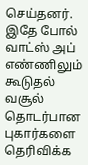செய்தனர். இதே போல் வாட்ஸ் அப் எண்ணிலும் கூடுதல் வசூல் தொடர்பான புகார்களை தெரிவிக்க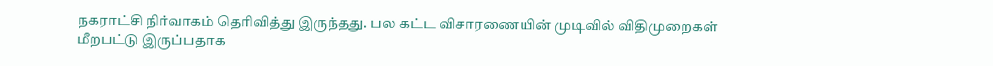நகராட்சி நிர்வாகம் தெரிவித்து இருந்தது. பல கட்ட விசாரணையின் முடிவில் விதிமுறைகள் மீறபட்டு இருப்பதாக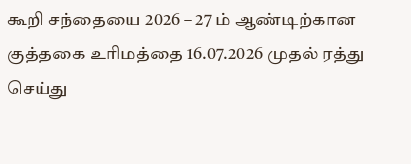கூறி சந்தையை 2026 – 27 ம் ஆண்டிற்கான குத்தகை உரிமத்தை 16.07.2026 முதல் ரத்து செய்து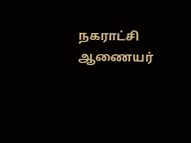நகராட்சி ஆணையர்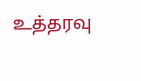உத்தரவு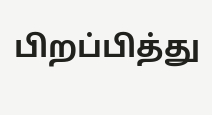பிறப்பித்து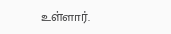உள்ளார்.